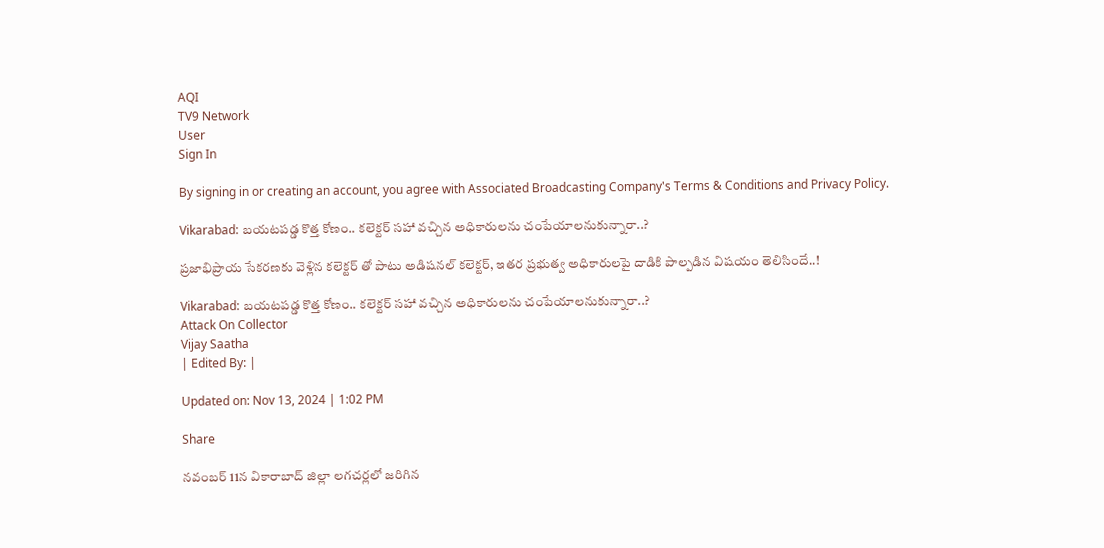AQI
TV9 Network
User
Sign In

By signing in or creating an account, you agree with Associated Broadcasting Company's Terms & Conditions and Privacy Policy.

Vikarabad: బయటపడ్డ కొత్త కోణం.. కలెక్టర్ సహా వచ్చిన అధికారులను చంపేయాలనుకున్నారా..?

ప్రజాభిప్రాయ సేకరణకు వెళ్లిన కలెక్టర్ తో పాటు అడిషనల్ కలెక్టర్, ఇతర ప్రభుత్వ అధికారులపై దాడికి పాల్పడిన విషయం తెలిసిందే..!

Vikarabad: బయటపడ్డ కొత్త కోణం.. కలెక్టర్ సహా వచ్చిన అధికారులను చంపేయాలనుకున్నారా..?
Attack On Collector
Vijay Saatha
| Edited By: |

Updated on: Nov 13, 2024 | 1:02 PM

Share

నవంబర్‌ 11న వికారాబాద్ జిల్లా లగచర్లలో జరిగిన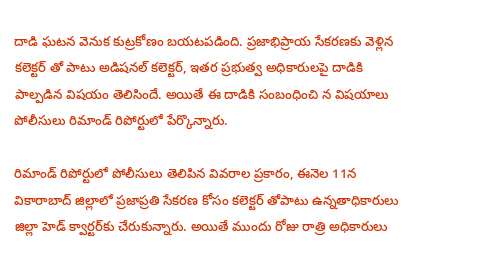దాడి ఘటన వెనుక కుట్రకోణం బయటపడింది. ప్రజాభిప్రాయ సేకరణకు వెళ్లిన కలెక్టర్ తో పాటు అడిషనల్ కలెక్టర్, ఇతర ప్రభుత్వ అధికారులపై దాడికి పాల్పడిన విషయం తెలిసిందే. అయితే ఈ దాడికి సంబంధించి న విషయాలు పోలీసులు రిమాండ్ రిపోర్టులో పేర్కొన్నారు.

రిమాండ్ రిపోర్టులో పోలీసులు తెలిపిన వివరాల ప్రకారం, ఈనెల 11న వికారాబాద్ జిల్లాలో ప్రజాప్రతి సేకరణ కోసం కలెక్టర్ తోపాటు ఉన్నతాధికారులు జిల్లా హెడ్ క్వార్టర్‌కు చేరుకున్నారు. అయితే ముందు రోజు రాత్రి అధికారులు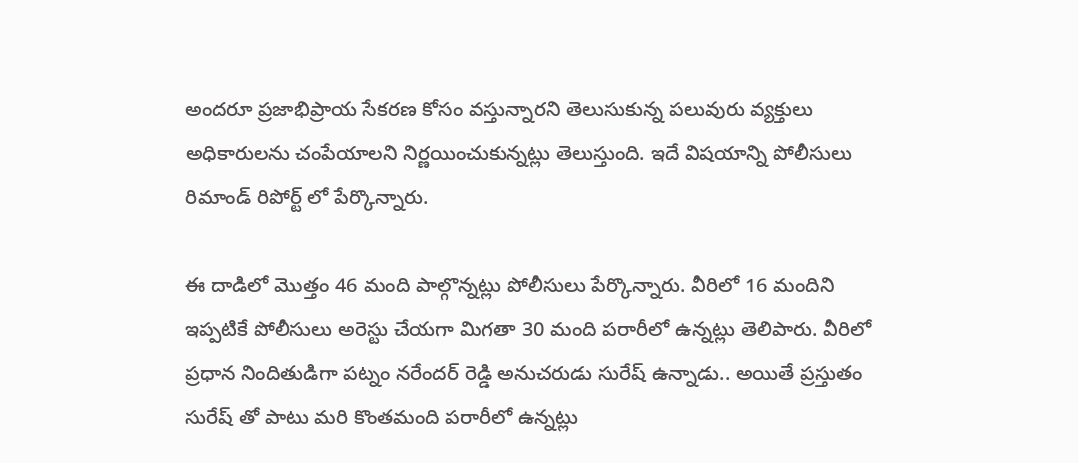అందరూ ప్రజాభిప్రాయ సేకరణ కోసం వస్తున్నారని తెలుసుకున్న పలువురు వ్యక్తులు అధికారులను చంపేయాలని నిర్ణయించుకున్నట్లు తెలుస్తుంది. ఇదే విషయాన్ని పోలీసులు రిమాండ్ రిపోర్ట్ లో పేర్కొన్నారు.

ఈ దాడిలో మొత్తం 46 మంది పాల్గొన్నట్లు పోలీసులు పేర్కొన్నారు. వీరిలో 16 మందిని ఇప్పటికే పోలీసులు అరెస్టు చేయగా మిగతా 30 మంది పరారీలో ఉన్నట్లు తెలిపారు. వీరిలో ప్రధాన నిందితుడిగా పట్నం నరేందర్ రెడ్డి అనుచరుడు సురేష్ ఉన్నాడు.. అయితే ప్రస్తుతం సురేష్ తో పాటు మరి కొంతమంది పరారీలో ఉన్నట్లు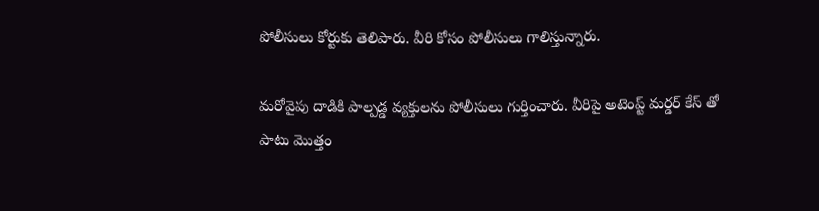పోలీసులు కోర్టుకు తెలిపారు. వీరి కోసం పోలీసులు గాలిస్తున్నారు.

మరోవైపు దాడికి పాల్పడ్డ వ్యక్తులను పోలీసులు గుర్తించారు. వీరిపై అటెంప్ట్ మర్డర్ కేస్ తో పాటు మొత్తం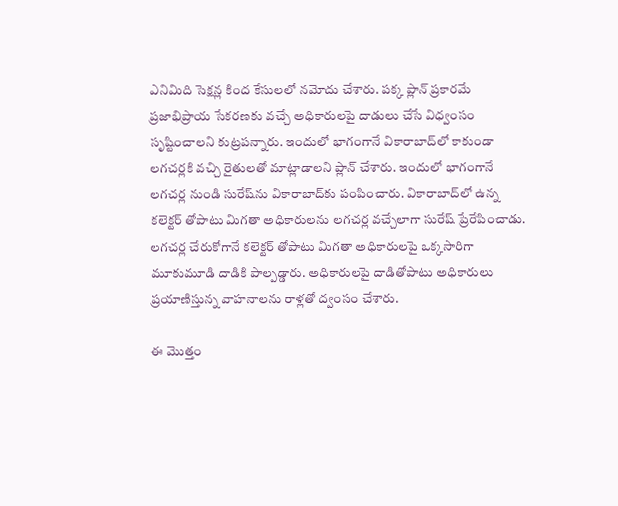ఎనిమిది సెక్షన్ల కింద కేసులలో నమోదు చేశారు. పక్క ప్లాన్ ప్రకారమే ప్రజాభిప్రాయ సేకరణకు వచ్చే అధికారులపై దాడులు చేసే విధ్వంసం సృష్టించాలని కుట్రపన్నారు. ఇందులో భాగంగానే వికారాబాద్‌లో కాకుండా లగచర్లకి వచ్చి రైతులతో మాట్లాడాలని ప్లాన్ చేశారు. ఇందులో భాగంగానే లగచర్ల నుండి సురేష్‌ను వికారాబాద్‌కు పంపించారు. వికారాబాద్‌లో ఉన్న కలెక్టర్ తోపాటు మిగతా అధికారులను లగచర్ల వచ్చేలాగా సురేష్ ప్రేరేపించాడు. లగచర్ల చేరుకోగానే కలెక్టర్ తోపాటు మిగతా అధికారులపై ఒక్కసారిగా మూకుమూడి దాడికి పాల్పడ్డారు. అధికారులపై దాడితోపాటు అధికారులు ప్రయాణిస్తున్న వాహనాలను రాళ్లతో ద్వంసం చేశారు.

ఈ మొత్తం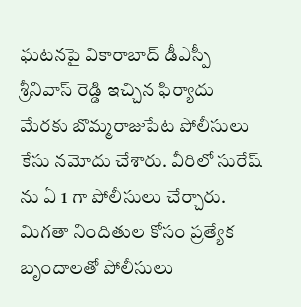ఘటనపై వికారాబాద్ డీఎస్పీ శ్రీనివాస్ రెడ్డి ఇచ్చిన ఫిర్యాదు మేరకు బొమ్మరాజుపేట పోలీసులు కేసు నమోదు చేశారు. వీరిలో సురేష్ ను ఏ 1 గా పోలీసులు చేర్చారు. మిగతా నిందితుల కోసం ప్రత్యేక బృందాలతో పోలీసులు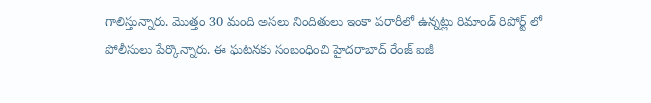గాలిస్తున్నారు. మొత్తం 30 మంది అసలు నిందితులు ఇంకా పరారీలో ఉన్నట్లు రిమాండ్ రిపోర్ట్ లో పోలీసులు పేర్కొన్నారు. ఈ ఘటనకు సంబంధించి హైదరాబాద్‌ రేంజ్‌ ఐజీ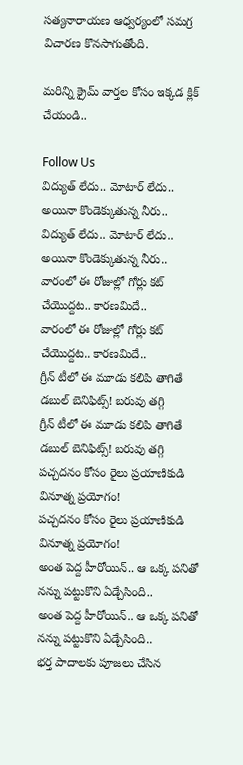సత్యనారాయణ ఆధ్వర్యంలో సమగ్ర విచారణ కొనసాగుతోంది.

మరిన్ని క్రైమ్ వార్తల కోసం ఇక్కడ క్లిక్ చేయండి..

Follow Us
విద్యుత్ లేదు.. మోటార్ లేదు.. అయినా కొండెక్కుతున్న నీరు..
విద్యుత్ లేదు.. మోటార్ లేదు.. అయినా కొండెక్కుతున్న నీరు..
వారంలో ఈ రోజుల్లో గోర్లు కట్ చేయొద్దట.. కారణమిదే..
వారంలో ఈ రోజుల్లో గోర్లు కట్ చేయొద్దట.. కారణమిదే..
గ్రీన్ టీలో ఈ మూడు కలిపి తాగితే డబుల్ బెనిఫిట్స్! బరువు తగ్గి
గ్రీన్ టీలో ఈ మూడు కలిపి తాగితే డబుల్ బెనిఫిట్స్! బరువు తగ్గి
పచ్చదనం కోసం రైలు ప్రయాణికుడి వినూత్న ప్రయోగం!
పచ్చదనం కోసం రైలు ప్రయాణికుడి వినూత్న ప్రయోగం!
అంత పెద్ద హీరోయిన్.. ఆ ఒక్క పనితో నన్ను పట్టుకొని ఏడ్చేసింది..
అంత పెద్ద హీరోయిన్.. ఆ ఒక్క పనితో నన్ను పట్టుకొని ఏడ్చేసింది..
భర్త పాదాలకు పూజలు చేసిన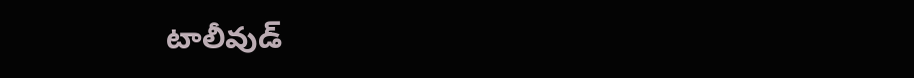టాలీవుడ్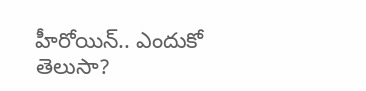హీరోయిన్.. ఎందుకో తెలుసా?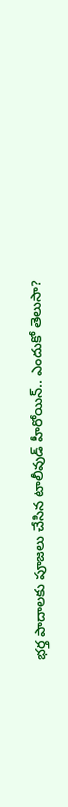భర్త పాదాలకు పూజలు చేసిన టాలీవుడ్ హీరోయిన్.. ఎందుకో తెలుసా?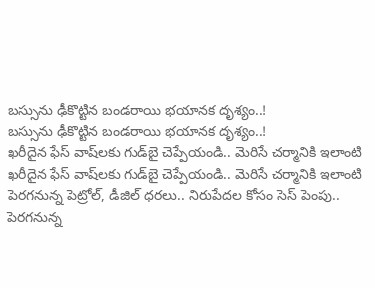బస్సును ఢీకొట్టిన బండరాయి భయానక దృశ్యం..!
బస్సును ఢీకొట్టిన బండరాయి భయానక దృశ్యం..!
ఖరీదైన ఫేస్ వాష్‌లకు గుడ్‌బై చెప్పేయండి.. మెరిసే చర్మానికి ఇలాంటి
ఖరీదైన ఫేస్ వాష్‌లకు గుడ్‌బై చెప్పేయండి.. మెరిసే చర్మానికి ఇలాంటి
పెరగనున్న పెట్రోల్‌, డీజిల్‌ ధరలు.. నిరుపేదల కోసం సెస్‌ పెంపు..
పెరగనున్న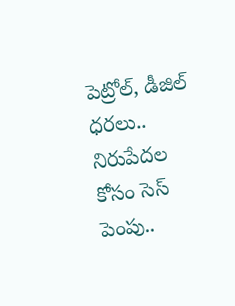పెట్రోల్‌, డీజిల్‌ ధరలు.. నిరుపేదల కోసం సెస్‌ పెంపు..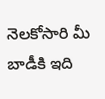నెలకోసారి మీ బాడీకి ఇది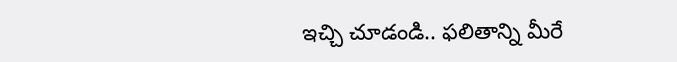ఇచ్చి చూడండి.. ఫలితాన్ని మీరే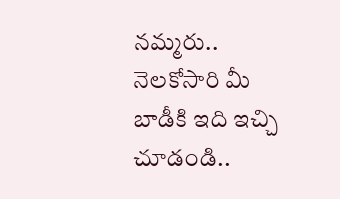నమ్మరు..
నెలకోసారి మీ బాడీకి ఇది ఇచ్చి చూడండి..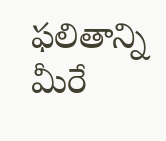ఫలితాన్ని మీరే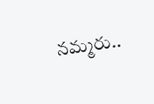నమ్మరు..